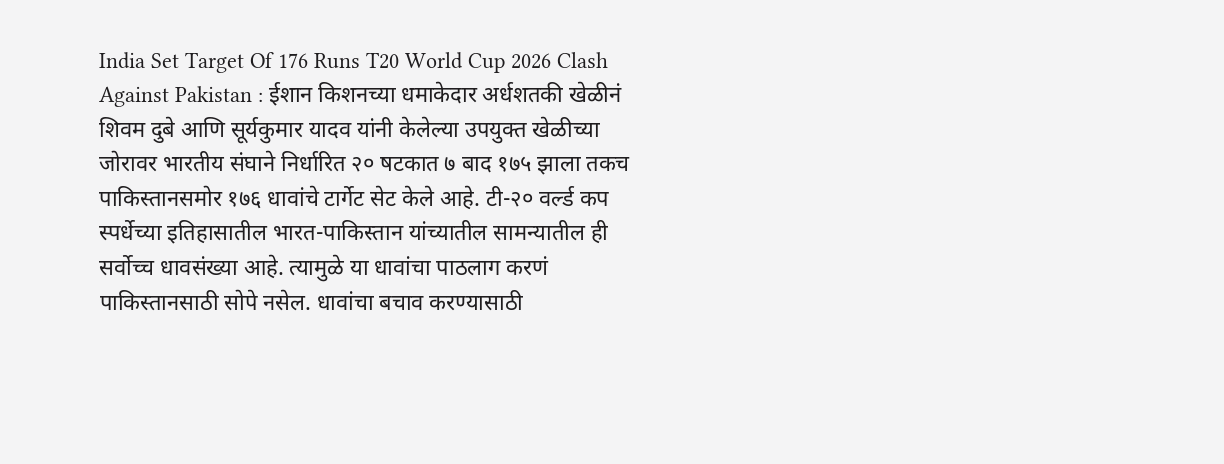India Set Target Of 176 Runs T20 World Cup 2026 Clash Against Pakistan : ईशान किशनच्या धमाकेदार अर्धशतकी खेळीनं शिवम दुबे आणि सूर्यकुमार यादव यांनी केलेल्या उपयुक्त खेळीच्या जोरावर भारतीय संघाने निर्धारित २० षटकात ७ बाद १७५ झाला तकच पाकिस्तानसमोर १७६ धावांचे टार्गेट सेट केले आहे. टी-२० वर्ल्ड कप स्पर्धेच्या इतिहासातील भारत-पाकिस्तान यांच्यातील सामन्यातील ही सर्वोच्च धावसंख्या आहे. त्यामुळे या धावांचा पाठलाग करणं पाकिस्तानसाठी सोपे नसेल. धावांचा बचाव करण्यासाठी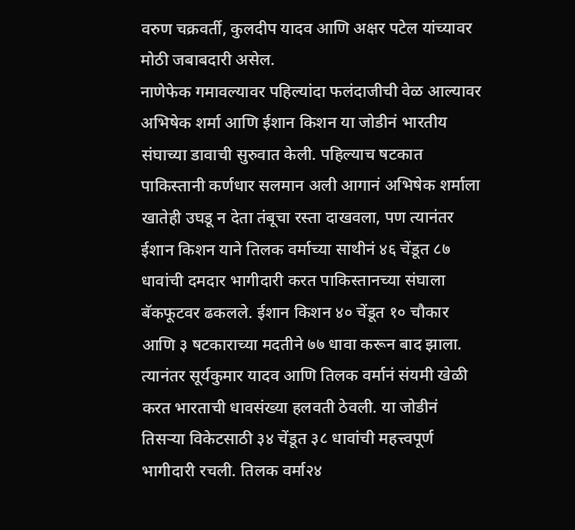वरुण चक्रवर्ती, कुलदीप यादव आणि अक्षर पटेल यांच्यावर मोठी जबाबदारी असेल.
नाणेफेक गमावल्यावर पहिल्यांदा फलंदाजीची वेळ आल्यावर अभिषेक शर्मा आणि ईशान किशन या जोडीनं भारतीय संघाच्या डावाची सुरुवात केली. पहिल्याच षटकात पाकिस्तानी कर्णधार सलमान अली आगानं अभिषेक शर्माला खातेही उघडू न देता तंबूचा रस्ता दाखवला, पण त्यानंतर ईशान किशन याने तिलक वर्माच्या साथीनं ४६ चेंडूत ८७ धावांची दमदार भागीदारी करत पाकिस्तानच्या संघाला बॅकफूटवर ढकलले. ईशान किशन ४० चेंडूत १० चौकार आणि ३ षटकाराच्या मदतीने ७७ धावा करून बाद झाला. त्यानंतर सूर्यकुमार यादव आणि तिलक वर्मानं संयमी खेळी करत भारताची धावसंख्या हलवती ठेवली. या जोडीनं तिसऱ्या विकेटसाठी ३४ चेंडूत ३८ धावांची महत्त्वपूर्ण भागीदारी रचली. तिलक वर्मा२४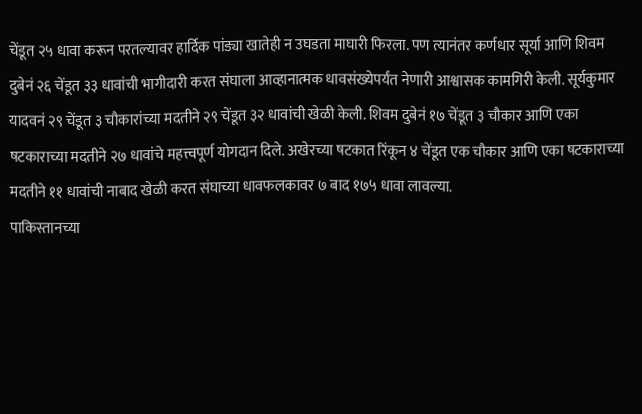चेंडूत २५ धावा करून परतल्यावर हार्दिक पांड्या खातेही न उघडता माघारी फिरला. पण त्यानंतर कर्णधार सूर्या आणि शिवम दुबेनं २६ चेंडूत ३३ धावांची भागीदारी करत संघाला आव्हानात्मक धावसंख्येपर्यंत नेणारी आश्वासक कामगिरी केली. सूर्यकुमार यादवनं २९ चेंडूत ३ चौकारांच्या मदतीने २९ चेंडूत ३२ धावांची खेळी केली. शिवम दुबेनं १७ चेंडूत ३ चौकार आणि एका षटकाराच्या मदतीने २७ धावांचे महत्त्वपूर्ण योगदान दिले. अखेरच्या षटकात रिंकून ४ चेंडूत एक चौकार आणि एका षटकाराच्या मदतीने ११ धावांची नाबाद खेळी करत संघाच्या धावफलकावर ७ बाद १७५ धावा लावल्या.
पाकिस्तानच्या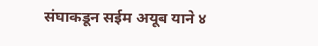संघाकडून सईम अयूब याने ४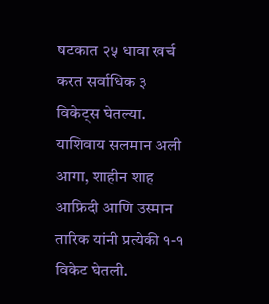षटकात २५ धावा खर्च करत सर्वाधिक ३ विकेट्स घेतल्या. याशिवाय सलमान अली आगा, शाहीन शाह आफ्रिदी आणि उस्मान तारिक यांनी प्रत्येकी १-१ विकेट घेतली.